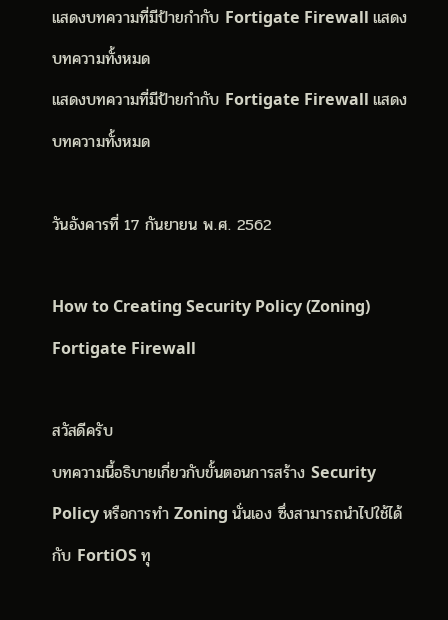แสดงบทความที่มีป้ายกำกับ Fortigate Firewall แสดงบทความทั้งหมด
แสดงบทความที่มีป้ายกำกับ Fortigate Firewall แสดงบทความทั้งหมด

วันอังคารที่ 17 กันยายน พ.ศ. 2562

How to Creating Security Policy (Zoning) Fortigate Firewall

สวัสดีครับ
บทความนี้อธิบายเกี่ยวกับขั้นตอนการสร้าง Security Policy หรือการทำ Zoning นั่นเอง ซึ่งสามารถนำไปใช้ได้กับ FortiOS ทุ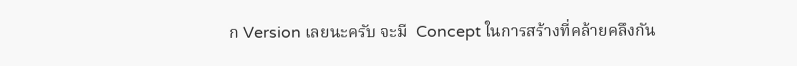ก Version เลยนะครับ จะมี  Concept ในการสร้างที่คล้ายคลึงกัน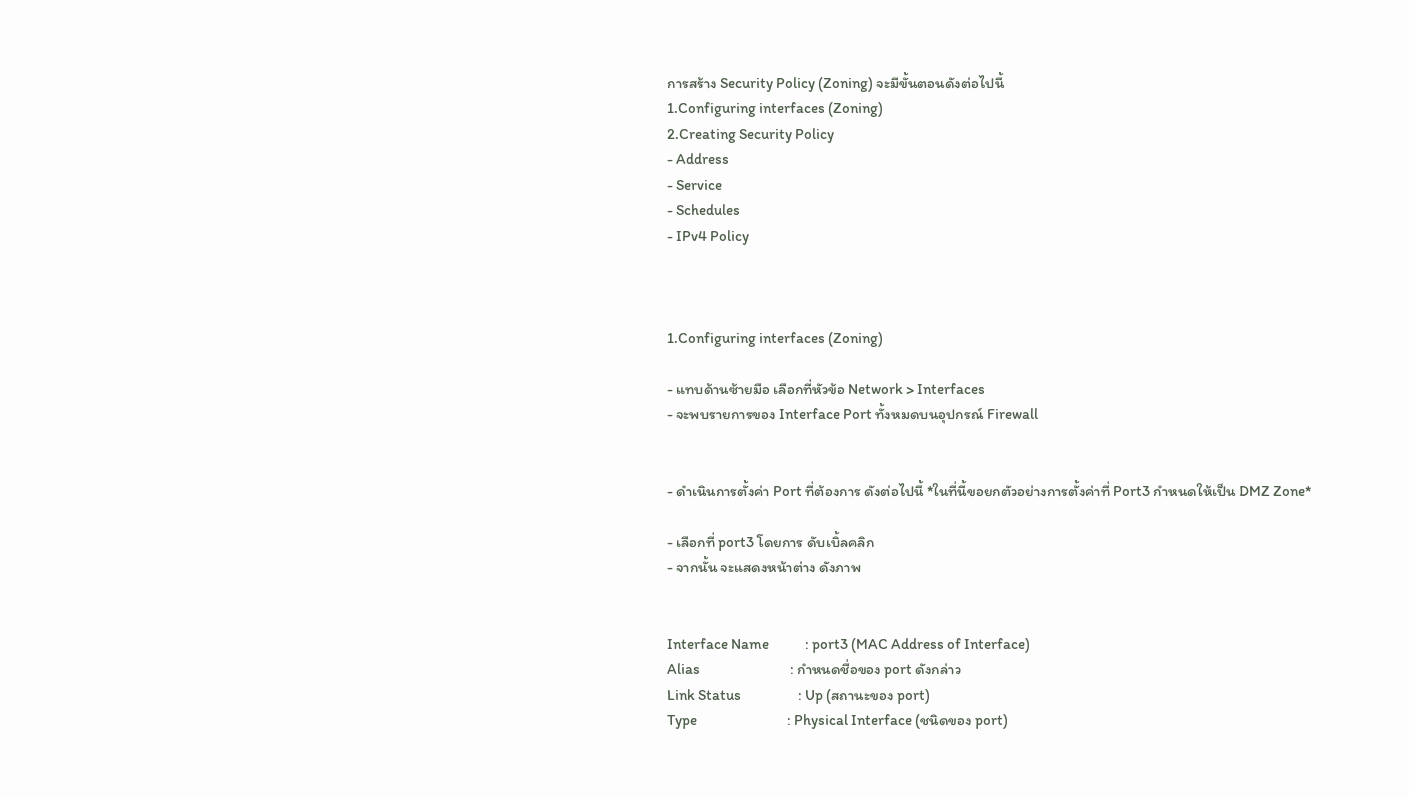การสร้าง Security Policy (Zoning) จะมีขั้นตอนดังต่อไปนี้
1.Configuring interfaces (Zoning)
2.Creating Security Policy
- Address
- Service
- Schedules
- IPv4 Policy



1.Configuring interfaces (Zoning)

- แทบด้านซ้ายมือ เลือกที่หัวข้อ Network > Interfaces
- จะพบรายการของ Interface Port ทั้งหมดบนอุปกรณ์ Firewall


- ดำเนินการตั้งค่า Port ที่ต้องการ ดังต่อไปนี้ *ในที่นี้ขอยกตัวอย่างการตั้งค่าที่ Port3 กำหนดให้เป็น DMZ Zone*

- เลือกที่ port3 โดยการ ดับเบิ้ลคลิก
- จากนั้น จะแสดงหน้าต่าง ดังภาพ


Interface Name            : port3 (MAC Address of Interface)
Alias                              : กำหนดชื่อของ port ดังกล่าว
Link Status                   : Up (สถานะของ port)
Type                              : Physical Interface (ชนิดของ port)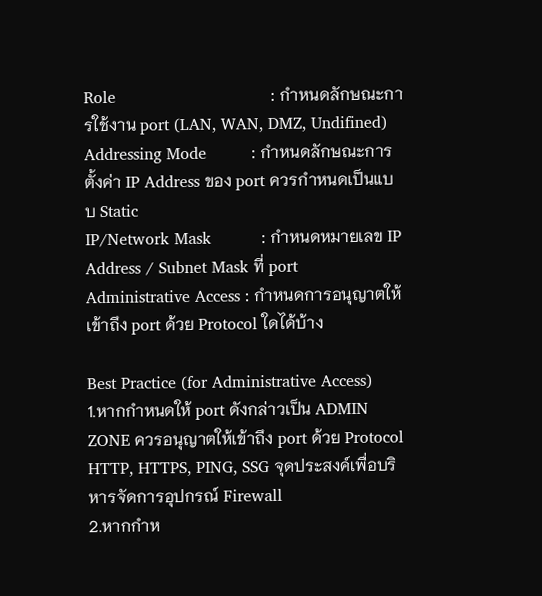Role                               : กำหนดลักษณะการใช้งาน port (LAN, WAN, DMZ, Undifined)
Addressing Mode         : กำหนดลักษณะการตั้งค่า IP Address ของ port ควรกำหนดเป็นแบบ Static
IP/Network Mask          : กำหนดหมายเลข IP Address / Subnet Mask ที่ port
Administrative Access : กำหนดการอนุญาตให้เข้าถึง port ด้วย Protocol ใดได้บ้าง

Best Practice (for Administrative Access)
1.หากกำหนดให้ port ดังกล่าวเป็น ADMIN ZONE ควรอนุญาตให้เข้าถึง port ด้วย Protocol HTTP, HTTPS, PING, SSG จุดประสงค์เพื่อบริหารจัดการอุปกรณ์ Firewall
2.หากกำห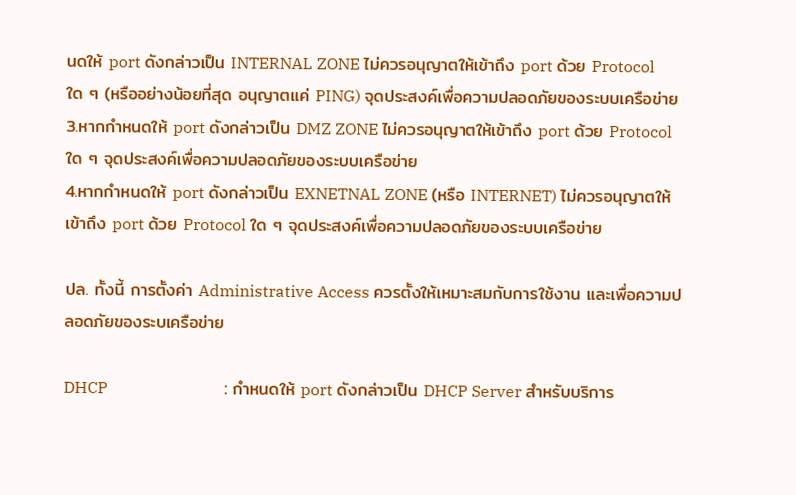นดให้ port ดังกล่าวเป็น INTERNAL ZONE ไม่ควรอนุญาตให้เข้าถึง port ด้วย Protocol ใด ๆ (หรืออย่างน้อยที่สุด อนุญาตแค่ PING) จุดประสงค์เพื่อความปลอดภัยของระบบเครือข่าย
3.หากกำหนดให้ port ดังกล่าวเป็น DMZ ZONE ไม่ควรอนุญาตให้เข้าถึง port ด้วย Protocol ใด ๆ จุดประสงค์เพื่อความปลอดภัยของระบบเครือข่าย
4.หากกำหนดให้ port ดังกล่าวเป็น EXNETNAL ZONE (หรือ INTERNET) ไม่ควรอนุญาตให้เข้าถึง port ด้วย Protocol ใด ๆ จุดประสงค์เพื่อความปลอดภัยของระบบเครือข่าย

ปล. ทั้งนี้ การตั้งค่า Administrative Access ควรตั้งให้เหมาะสมกับการใช้งาน และเพื่อความปลอดภัยของระบเครือข่าย

DHCP                             : กำหนดให้ port ดังกล่าวเป็น DHCP Server สำหรับบริการ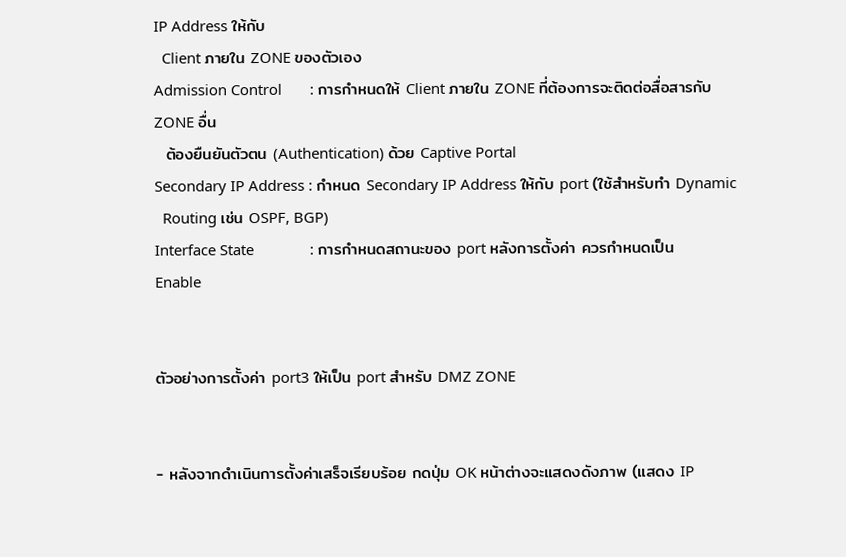IP Address ให้กับ
  Client ภายใน ZONE ของตัวเอง
Admission Control       : การกำหนดให้ Client ภายใน ZONE ที่ต้องการจะติดต่อสื่อสารกับ ZONE อื่น
  ต้องยืนยันตัวตน (Authentication) ด้วย Captive Portal
Secondary IP Address : กำหนด Secondary IP Address ให้กับ port (ใช้สำหรับทำ Dynamic
  Routing เช่น OSPF, BGP)
Interface State              : การกำหนดสถานะของ port หลังการตั้งค่า ควรกำหนดเป็น Enable


ตัวอย่างการตั้งค่า port3 ให้เป็น port สำหรับ DMZ ZONE


- หลังจากดำเนินการตั้งค่าเสร็จเรียบร้อย กดปุ่ม OK หน้าต่างจะแสดงดังภาพ (แสดง IP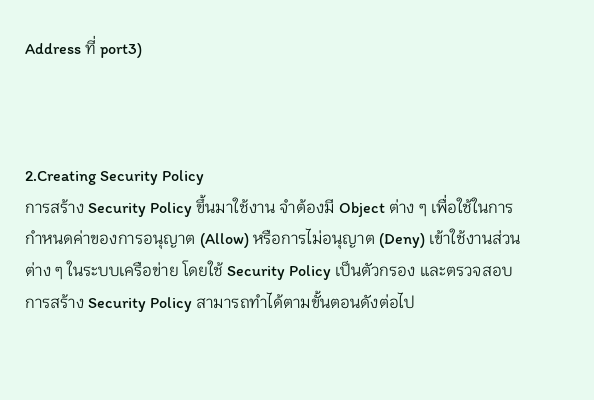Address ที่ port3)



2.Creating Security Policy
การสร้าง Security Policy ขึ้นมาใช้งาน จำต้องมี Object ต่าง ๆ เพื่อใช้ในการกำหนดค่าของการอนุญาต (Allow) หรือการไม่อนุญาต (Deny) เข้าใช้งานส่วนต่าง ๆ ในระบบเครือข่าย โดยใช้ Security Policy เป็นตัวกรอง และตรวจสอบ การสร้าง Security Policy สามารถทำได้ตามขั้นตอนดังต่อไป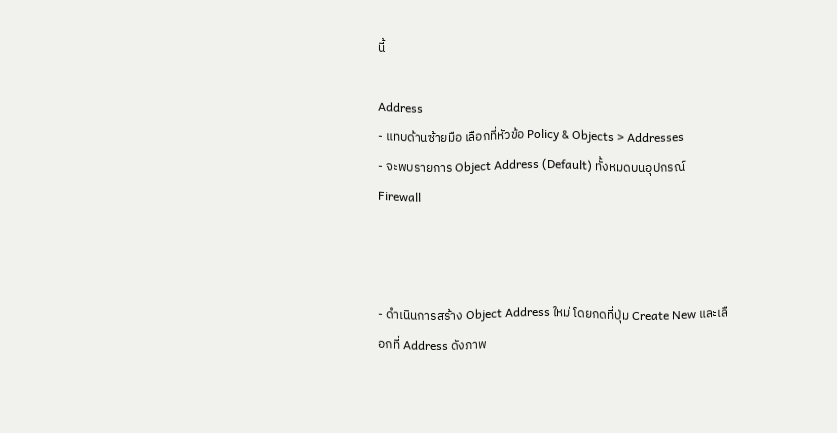นี้

Address
- แทบด้านซ้ายมือ เลือกที่หัวข้อ Policy & Objects > Addresses
- จะพบรายการ Object Address (Default) ทั้งหมดบนอุปกรณ์ Firewall



- ดำเนินการสร้าง Object Address ใหม่ โดยกดที่ปุ่ม Create New และเลือกที่ Address ดังภาพ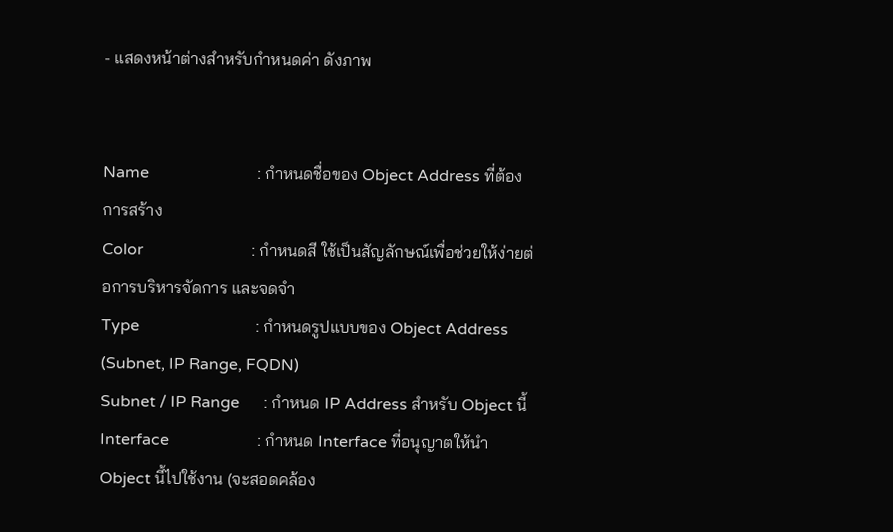- แสดงหน้าต่างสำหรับกำหนดค่า ดังภาพ


Name                           : กำหนดชื่อของ Object Address ที่ต้องการสร้าง
Color                           : กำหนดสี ใช้เป็นสัญลักษณ์เพื่อช่วยให้ง่ายต่อการบริหารจัดการ และจดจำ
Type                             : กำหนดรูปแบบของ Object Address (Subnet, IP Range, FQDN)
Subnet / IP Range      : กำหนด IP Address สำหรับ Object นี้
Interface                      : กำหนด Interface ที่อนุญาตให้นำ Object นี้ไปใช้งาน (จะสอดคล้อง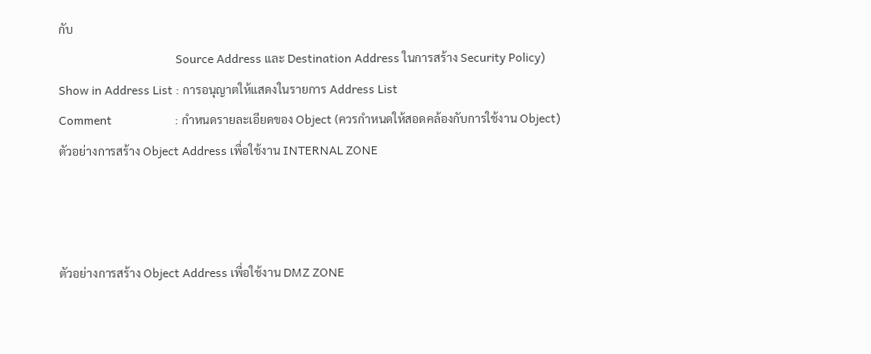กับ
                                       Source Address และ Destination Address ในการสร้าง Security Policy)
Show in Address List : การอนุญาตให้แสดงในรายการ Address List
Comment                     : กำหนดรายละเอียดของ Object (ควรกำหนดให้สอดคล้องกับการใช้งาน Object)
ตัวอย่างการสร้าง Object Address เพื่อใช้งาน INTERNAL ZONE



ตัวอย่างการสร้าง Object Address เพื่อใช้งาน DMZ ZONE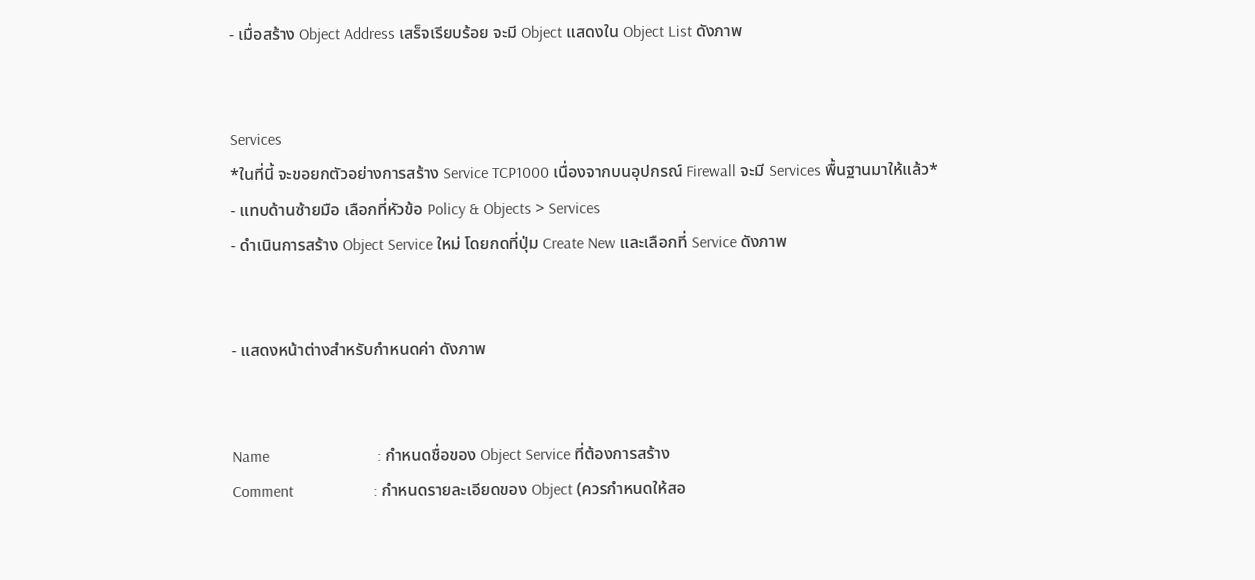- เมื่อสร้าง Object Address เสร็จเรียบร้อย จะมี Object แสดงใน Object List ดังภาพ


Services
*ในที่นี้ จะขอยกตัวอย่างการสร้าง Service TCP1000 เนื่องจากบนอุปกรณ์ Firewall จะมี Services พื้นฐานมาให้แล้ว*
- แทบด้านซ้ายมือ เลือกที่หัวข้อ Policy & Objects > Services
- ดำเนินการสร้าง Object Service ใหม่ โดยกดที่ปุ่ม Create New และเลือกที่ Service ดังภาพ


- แสดงหน้าต่างสำหรับกำหนดค่า ดังภาพ


Name                           : กำหนดชื่อของ Object Service ที่ต้องการสร้าง
Comment                    : กำหนดรายละเอียดของ Object (ควรกำหนดให้สอ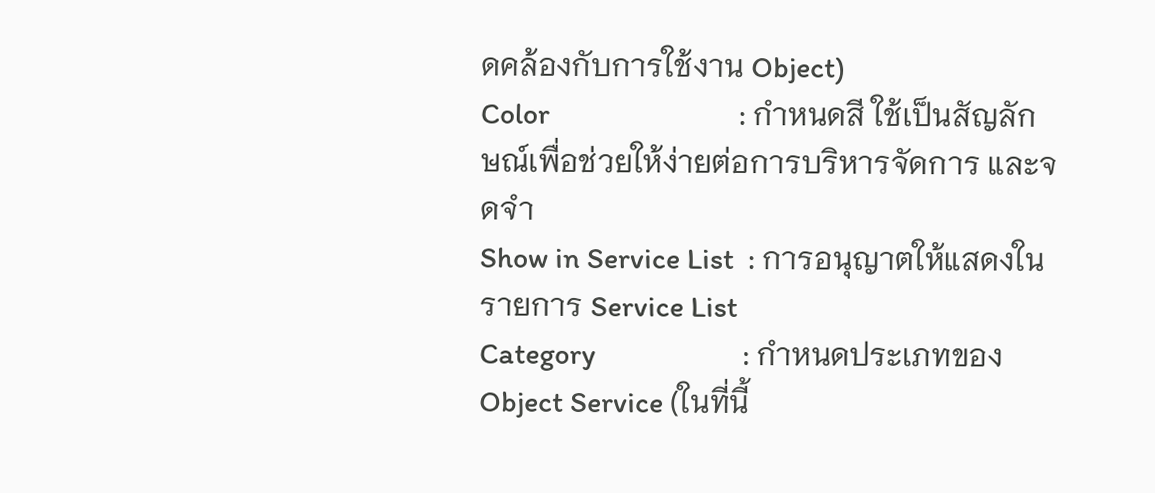ดคล้องกับการใช้งาน Object)
Color                           : กำหนดสี ใช้เป็นสัญลักษณ์เพื่อช่วยให้ง่ายต่อการบริหารจัดการ และจดจำ
Show in Service List  : การอนุญาตให้แสดงในรายการ Service List
Category                     : กำหนดประเภทของ Object Service (ในที่นี้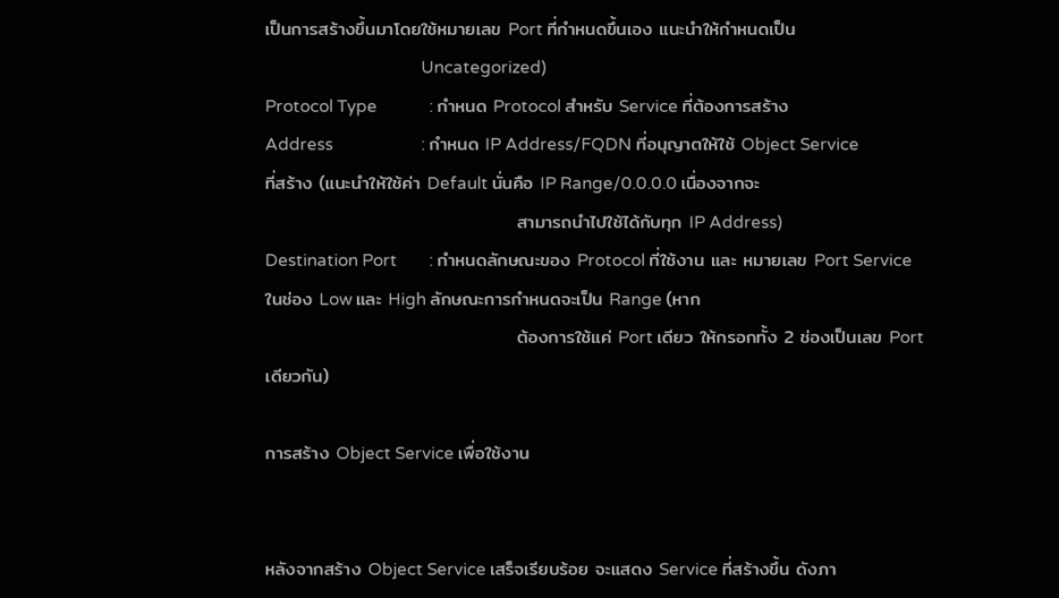เป็นการสร้างขึ้นมาโดยใช้หมายเลข Port ที่กำหนดขึ้นเอง แนะนำให้กำหนดเป็น
                                       Uncategorized)
Protocol Type             : กำหนด Protocol สำหรับ Service ที่ต้องการสร้าง
Address                      : กำหนด IP Address/FQDN ที่อนุญาตให้ใช้ Object Service ที่สร้าง (แนะนำให้ใช้ค่า Default นั่นคือ IP Range/0.0.0.0 เนื่องจากจะ
                                      สามารถนำไปใช้ได้กับทุก IP Address)
Destination Port        : กำหนดลักษณะของ Protocol ที่ใช้งาน และ หมายเลข Port Service ในช่อง Low และ High ลักษณะการกำหนดจะเป็น Range (หาก
                                      ต้องการใช้แค่ Port เดียว ให้กรอกทั้ง 2 ช่องเป็นเลข Port เดียวกัน)

การสร้าง Object Service เพื่อใช้งาน


หลังจากสร้าง Object Service เสร็จเรียบร้อย จะแสดง Service ที่สร้างขึ้น ดังภา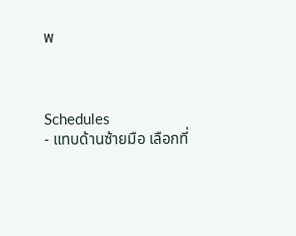พ



Schedules
- แทบด้านซ้ายมือ เลือกที่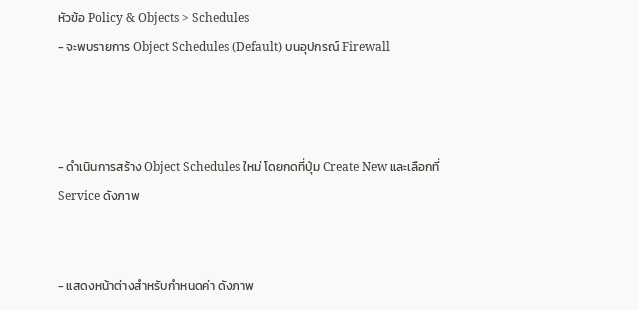หัวข้อ Policy & Objects > Schedules
- จะพบรายการ Object Schedules (Default) บนอุปกรณ์ Firewall



- ดำเนินการสร้าง Object Schedules ใหม่ โดยกดที่ปุ่ม Create New และเลือกที่ Service ดังภาพ


- แสดงหน้าต่างสำหรับกำหนดค่า ดังภาพ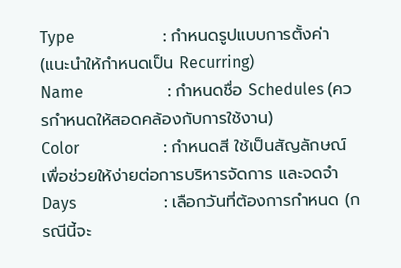Type                      : กำหนดรูปแบบการตั้งค่า (แนะนำให้กำหนดเป็น Recurring)
Name                     : กำหนดชื่อ Schedules (ควรกำหนดให้สอดคล้องกับการใช้งาน)
Color                     : กำหนดสี ใช้เป็นสัญลักษณ์เพื่อช่วยให้ง่ายต่อการบริหารจัดการ และจดจำ
Days                      : เลือกวันที่ต้องการกำหนด (กรณีนี้จะ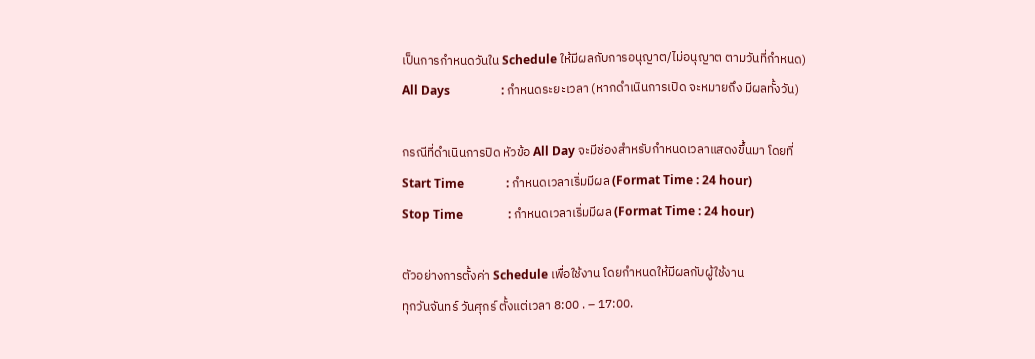เป็นการกำหนดวันใน Schedule ให้มีผลกับการอนุญาต/ไม่อนุญาต ตามวันที่กำหนด)
All Days                 : กำหนดระยะเวลา (หากดำเนินการเปิด จะหมายถึง มีผลทั้งวัน)

กรณีที่ดำเนินการปิด หัวข้อ All Day จะมีช่องสำหรับกำหนดเวลาแสดงขึ้นมา โดยที่
Start Time              : กำหนดเวลาเริ่มมีผล (Format Time : 24 hour)
Stop Time               : กำหนดเวลาเริ่มมีผล (Format Time : 24 hour)

ตัวอย่างการตั้งค่า Schedule เพื่อใช้งาน โดยกำหนดให้มีผลกับผู้ใช้งาน
ทุกวันจันทร์ วันศุกร์ ตั้งแต่เวลา 8:00 . – 17:00.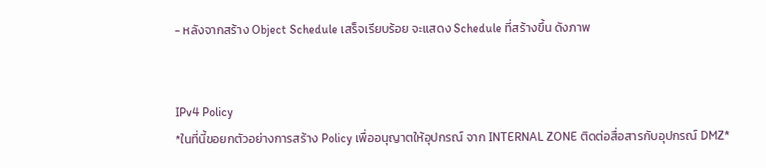- หลังจากสร้าง Object Schedule เสร็จเรียบร้อย จะแสดง Schedule ที่สร้างขึ้น ดังภาพ


IPv4 Policy
*ในที่นี้ขอยกตัวอย่างการสร้าง Policy เพื่ออนุญาตให้อุปกรณ์ จาก INTERNAL ZONE ติดต่อสื่อสารกับอุปกรณ์ DMZ*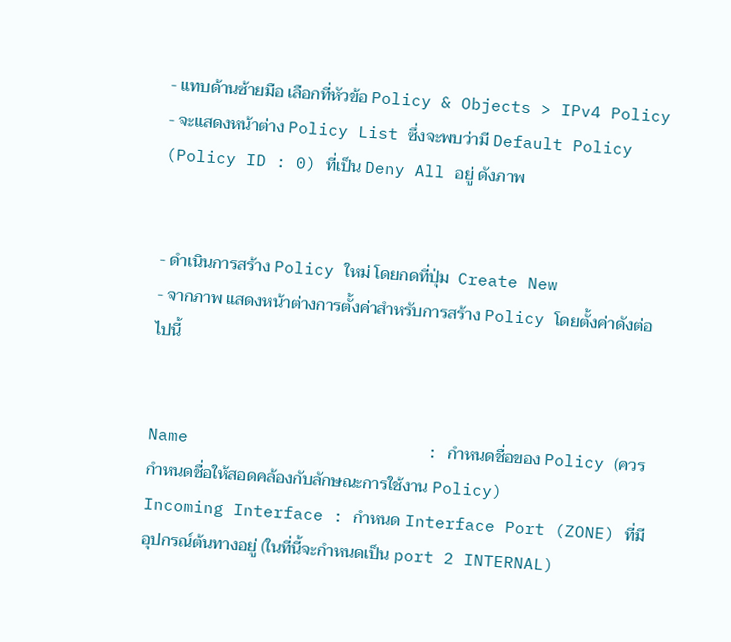- แทบด้านซ้ายมือ เลือกที่หัวข้อ Policy & Objects > IPv4 Policy
- จะแสดงหน้าต่าง Policy List ซึ่งจะพบว่ามี Default Policy (Policy ID : 0) ที่เป็น Deny All อยู่ ดังภาพ


- ดำเนินการสร้าง Policy ใหม่ โดยกดที่ปุ่ม  Create New
- จากภาพ แสดงหน้าต่างการตั้งค่าสำหรับการสร้าง Policy โดยตั้งค่าดังต่อไปนี้


Name                        : กำหนดชื่อของ Policy (ควรกำหนดชื่อให้สอดคล้องกับลักษณะการใช้งาน Policy)
Incoming Interface : กำหนด Interface Port (ZONE) ที่มีอุปกรณ์ต้นทางอยู่ (ในที่นี้จะกำหนดเป็น port 2 INTERNAL)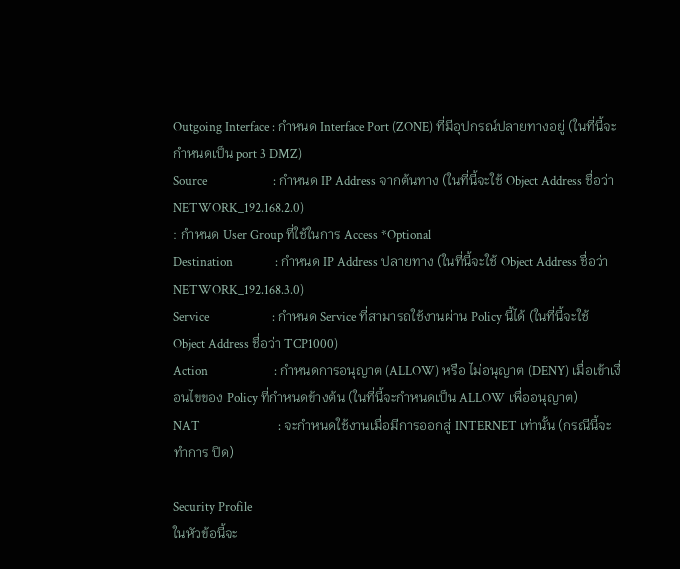Outgoing Interface : กำหนด Interface Port (ZONE) ที่มีอุปกรณ์ปลายทางอยู่ (ในที่นี้จะกำหนดเป็น port 3 DMZ)
Source                      : กำหนด IP Address จากต้นทาง (ในที่นี้จะใช้ Object Address ชื่อว่า NETWORK_192.168.2.0)
: กำหนด User Group ที่ใช้ในการ Access *Optional
Destination              : กำหนด IP Address ปลายทาง (ในที่นี้จะใช้ Object Address ชื่อว่า NETWORK_192.168.3.0)
Service                     : กำหนด Service ที่สามารถใช้งานผ่าน Policy นี้ได้ (ในที่นี้จะใช้ Object Address ชื่อว่า TCP1000)
Action                      : กำหนดการอนุญาต (ALLOW) หรือ ไม่อนุญาต (DENY) เมื่อเข้าเงื่อนไขของ Policy ที่กำหนดข้างต้น (ในที่นี้จะกำหนดเป็น ALLOW เพื่ออนุญาต)
NAT                          : จะกำหนดใช้งานเมื่อมีการออกสู่ INTERNET เท่านั้น (กรณีนี้จะทำการ ปิด)

Security Profile
ในหัวข้อนี้จะ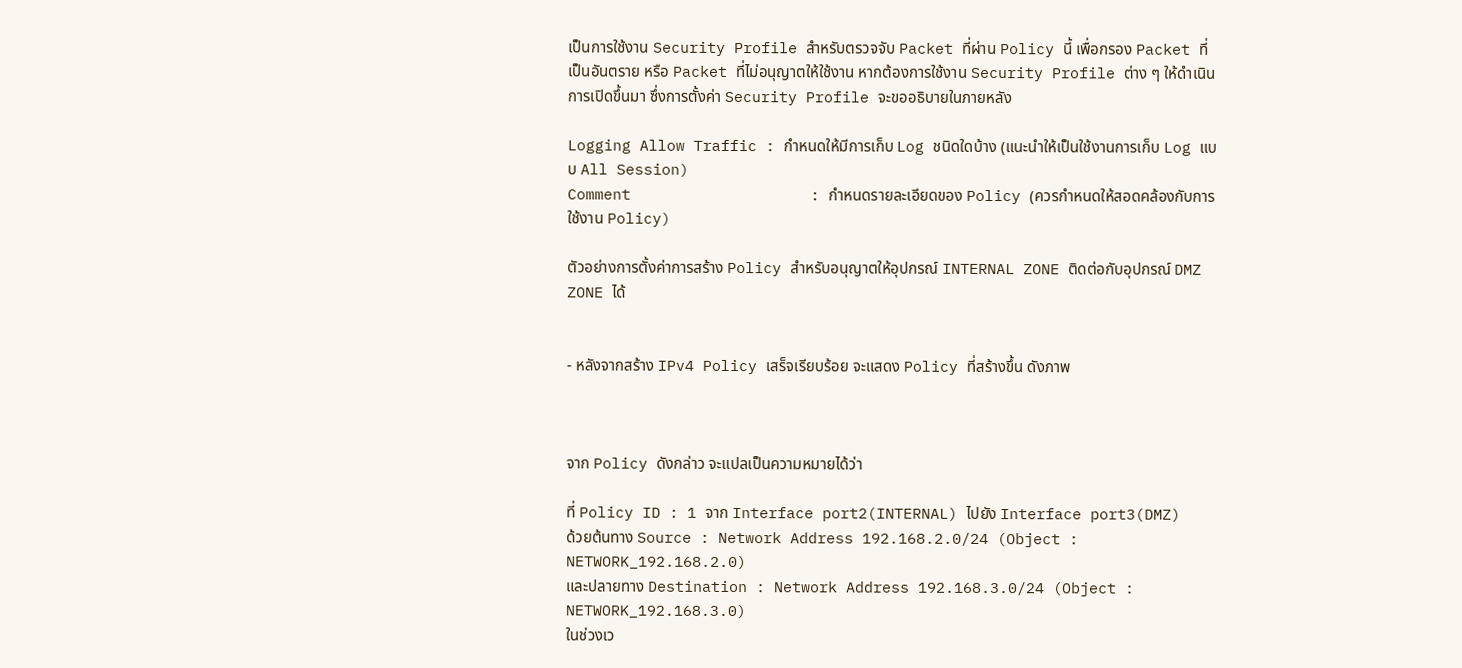เป็นการใช้งาน Security Profile สำหรับตรวจจับ Packet ที่ผ่าน Policy นี้ เพื่อกรอง Packet ที่เป็นอันตราย หรือ Packet ที่ไม่อนุญาตให้ใช้งาน หากต้องการใช้งาน Security Profile ต่าง ๆ ให้ดำเนินการเปิดขึ้นมา ซึ่งการตั้งค่า Security Profile จะขออธิบายในภายหลัง

Logging Allow Traffic : กำหนดให้มีการเก็บ Log ชนิดใดบ้าง (แนะนำให้เป็นใช้งานการเก็บ Log แบบ All Session)
Comment                    : กำหนดรายละเอียดของ Policy (ควรกำหนดให้สอดคล้องกับการใช้งาน Policy)

ตัวอย่างการตั้งค่าการสร้าง Policy สำหรับอนุญาตให้อุปกรณ์ INTERNAL ZONE ติดต่อกับอุปกรณ์ DMZ ZONE ได้


- หลังจากสร้าง IPv4 Policy เสร็จเรียบร้อย จะแสดง Policy ที่สร้างขึ้น ดังภาพ



จาก Policy ดังกล่าว จะแปลเป็นความหมายได้ว่า

ที่ Policy ID : 1 จาก Interface port2(INTERNAL) ไปยัง Interface port3(DMZ)
ด้วยต้นทาง Source : Network Address 192.168.2.0/24 (Object : NETWORK_192.168.2.0)
และปลายทาง Destination : Network Address 192.168.3.0/24 (Object : NETWORK_192.168.3.0)
ในช่วงเว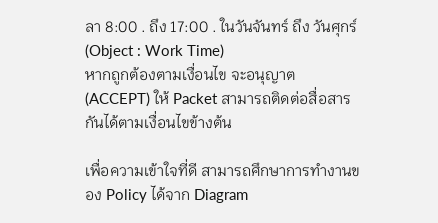ลา 8:00 . ถึง 17:00 . ในวันจันทร์ ถึง วันศุกร์ (Object : Work Time)
หากถูกต้องตามเงื่อนไข จะอนุญาต (ACCEPT) ให้ Packet สามารถติดต่อสื่อสารกันได้ตามเงื่อนไขข้างต้น

เพื่อความเข้าใจที่ดี สามารถศึกษาการทำงานของ Policy ได้จาก Diagram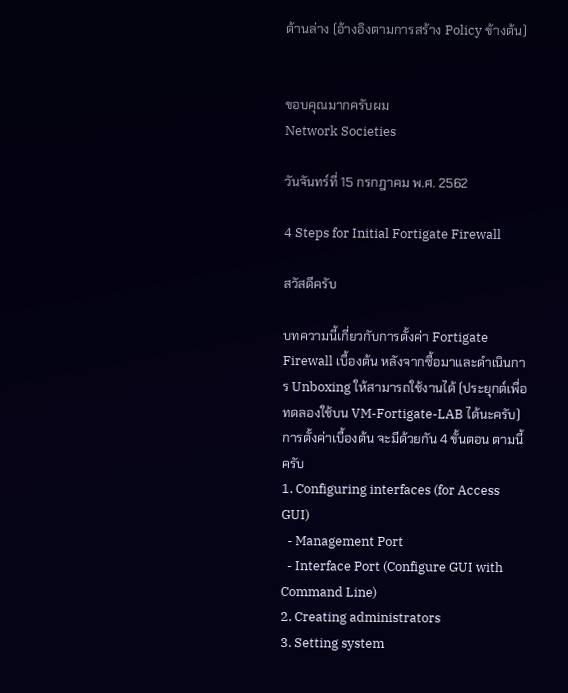ด้านล่าง (อ้างอิงตามการสร้าง Policy ข้างต้น)


ขอบคุณมากครับผม
Network Societies

วันจันทร์ที่ 15 กรกฎาคม พ.ศ. 2562

4 Steps for Initial Fortigate Firewall

สวัสดีครับ

บทความนี้เกี่ยวกับการตั้งค่า Fortigate Firewall เบื้องต้น หลังจากซื้อมาและดำเนินการ Unboxing ให้สามารถใช้งานได้ (ประยุกต์เพื่อทดลองใช้บน VM-Fortigate-LAB ได้นะครับ)
การตั้งค่าเบื้องต้น จะมีด้วยกัน 4 ขั้นตอน ตามนี้ครับ
1. Configuring interfaces (for Access GUI)
  - Management Port
  - Interface Port (Configure GUI with Command Line)
2. Creating administrators
3. Setting system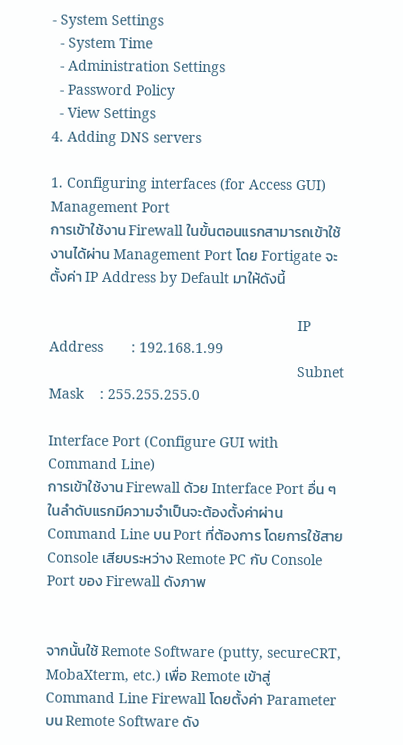- System Settings
  - System Time
  - Administration Settings
  - Password Policy
  - View Settings
4. Adding DNS servers

1. Configuring interfaces (for Access GUI)
Management Port
การเข้าใช้งาน Firewall ในขั้นตอนแรกสามารถเข้าใช้งานได้ผ่าน Management Port โดย Fortigate จะตั้งค่า IP Address by Default มาให้ดังนี้

                                                              IP Address       : 192.168.1.99
                                                              Subnet Mask    : 255.255.255.0

Interface Port (Configure GUI with Command Line)
การเข้าใช้งาน Firewall ด้วย Interface Port อื่น ๆ ในลำดับแรกมีความจำเป็นจะต้องตั้งค่าผ่าน Command Line บน Port ที่ต้องการ โดยการใช้สาย Console เสียบระหว่าง Remote PC กับ Console Port ของ Firewall ดังภาพ


จากนั้นใช้ Remote Software (putty, secureCRT, MobaXterm, etc.) เพื่อ Remote เข้าสู่ Command Line Firewall โดยตั้งค่า Parameter บน Remote Software ดัง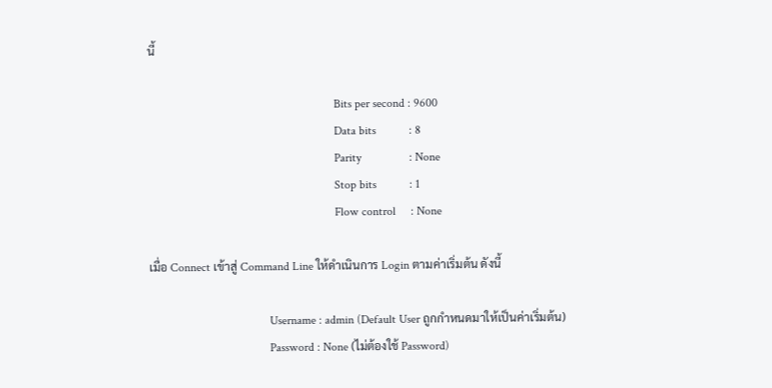นี้

                                                              Bits per second : 9600
                                                              Data bits           : 8
                                                              Parity                : None
                                                              Stop bits           : 1
                                                              Flow control     : None

เมื่อ Connect เข้าสู่ Command Line ให้ดำเนินการ Login ตามค่าเริ่มต้น ดังนี้

                                        Username : admin (Default User ถูกกำหนดมาให้เป็นค่าเริ่มต้น)
                                        Password : None (ไม่ต้องใช้ Password)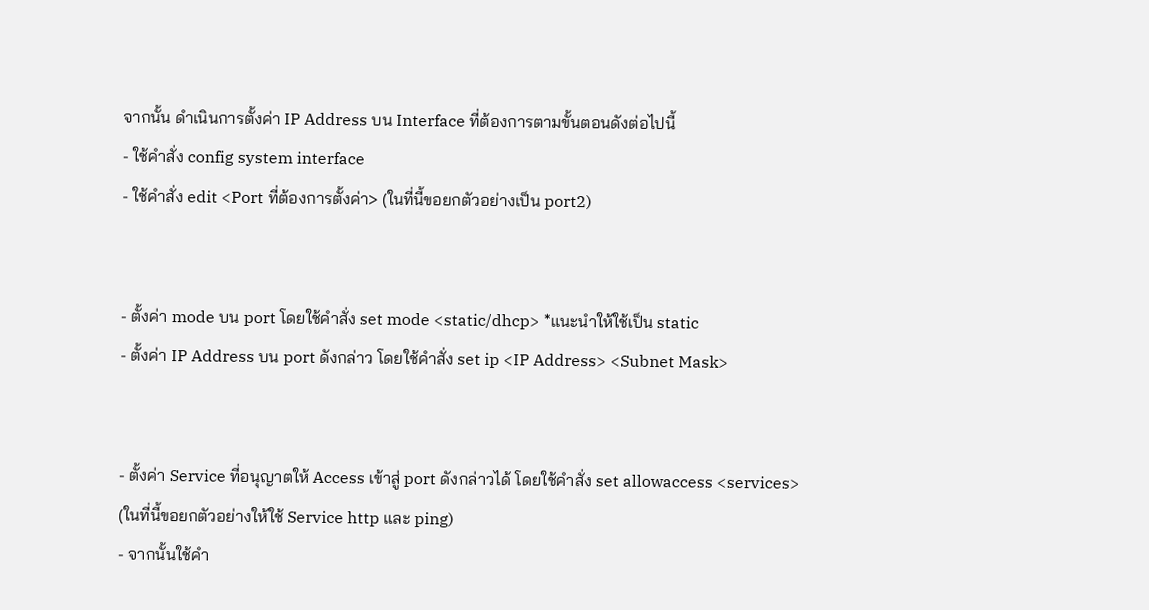จากนั้น ดำเนินการตั้งค่า IP Address บน Interface ที่ต้องการตามขั้นตอนดังต่อไปนี้
- ใช้คำสั่ง config system interface
- ใช้คำสั่ง edit <Port ที่ต้องการตั้งค่า> (ในที่นี้ขอยกตัวอย่างเป็น port2)


- ตั้งค่า mode บน port โดยใช้คำสั่ง set mode <static/dhcp> *แนะนำให้ใช้เป็น static
- ตั้งค่า IP Address บน port ดังกล่าว โดยใช้คำสั่ง set ip <IP Address> <Subnet Mask>


- ตั้งค่า Service ที่อนุญาตให้ Access เข้าสู่ port ดังกล่าวได้ โดยใช้คำสั่ง set allowaccess <services>
(ในที่นี้ขอยกตัวอย่างให้ใช้ Service http และ ping)
- จากนั้นใช้คำ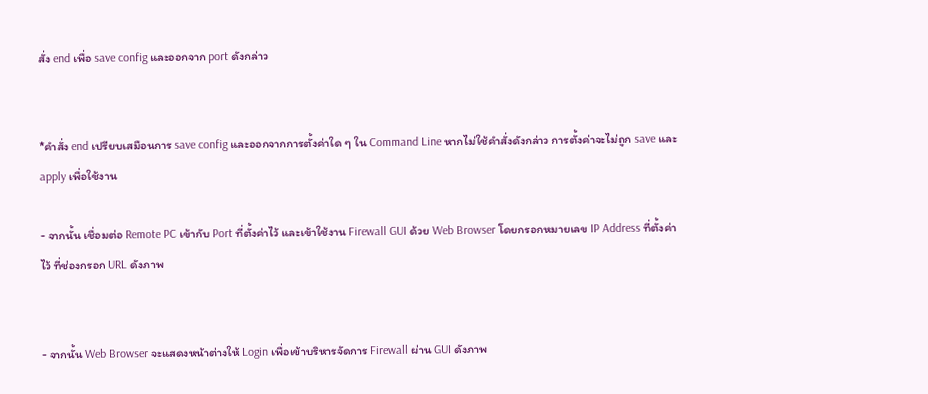สั่ง end เพื่อ save config และออกจาก port ดังกล่าว


*คำสั่ง end เปรียบเสมือนการ save config และออกจากการตั้งค่าใด ๆ ใน Command Line หากไม่ใช้คำสั่งดังกล่าว การตั้งค่าจะไม่ถูก save และ apply เพื่อใช้งาน

- จากนั้น เชื่อมต่อ Remote PC เข้ากับ Port ที่ตั้งค่าไว้ และเข้าใช้งาน Firewall GUI ด้วย Web Browser โดยกรอกหมายเลข IP Address ที่ตั้งค่าไว้ ที่ช่องกรอก URL ดังภาพ


- จากนั้น Web Browser จะแสดงหน้าต่างให้ Login เพื่อเข้าบริหารจัดการ Firewall ผ่าน GUI ดังภาพ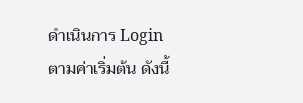ดำเนินการ Login ตามค่าเริ่มต้น ดังนี้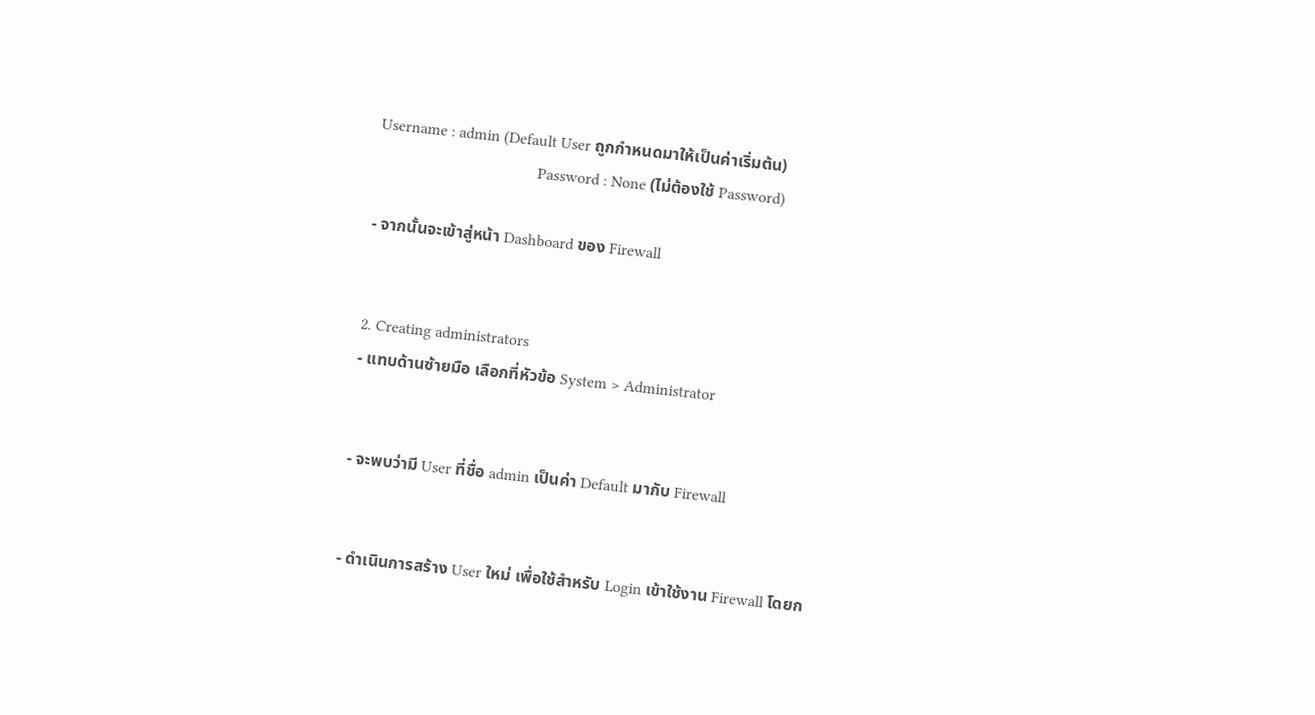Username : admin (Default User ถูกกำหนดมาให้เป็นค่าเริ่มต้น)
                                        Password : None (ไม่ต้องใช้ Password)

- จากนั้นจะเข้าสู่หน้า Dashboard ของ Firewall


2. Creating administrators
- แทบด้านซ้ายมือ เลือกที่หัวข้อ System > Administrator


- จะพบว่ามี User ที่ชื่อ admin เป็นค่า Default มากับ Firewall


- ดำเนินการสร้าง User ใหม่ เพื่อใช้สำหรับ Login เข้าใช้งาน Firewall โดยก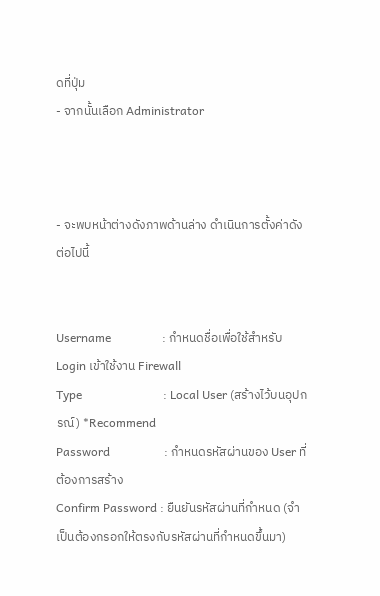ดที่ปุ่ม
- จากนั้นเลือก Administrator



- จะพบหน้าต่างดังภาพด้านล่าง ดำเนินการตั้งค่าดังต่อไปนี้


Username                 : กำหนดชื่อเพื่อใช้สำหรับ Login เข้าใช้งาน Firewall
Type                           : Local User (สร้างไว้บนอุปกรณ์) *Recommend
Password                  : กำหนดรหัสผ่านของ User ที่ต้องการสร้าง
Confirm Password : ยืนยันรหัสผ่านที่กำหนด (จำเป็นต้องกรอกให้ตรงกับรหัสผ่านที่กำหนดขึ้นมา)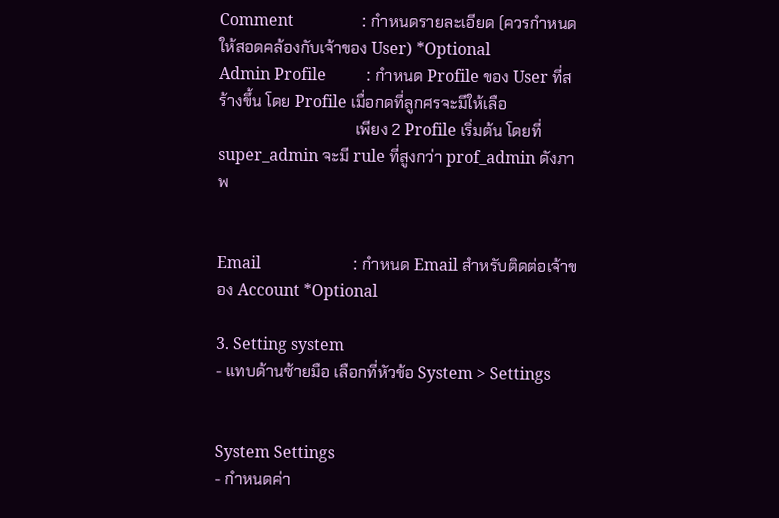Comment                 : กำหนดรายละเอียด (ควรกำหนดให้สอดคล้องกับเจ้าของ User) *Optional
Admin Profile          : กำหนด Profile ของ User ที่สร้างขึ้น โดย Profile เมื่อกดที่ลูกศรจะมีให้เลือ
                                   เพียง 2 Profile เริ่มต้น โดยที่ super_admin จะมี rule ที่สูงกว่า prof_admin ดังภาพ


Email                       : กำหนด Email สำหรับติดต่อเจ้าของ Account *Optional

3. Setting system
- แทบด้านซ้ายมือ เลือกที่หัวข้อ System > Settings


System Settings
- กำหนดค่า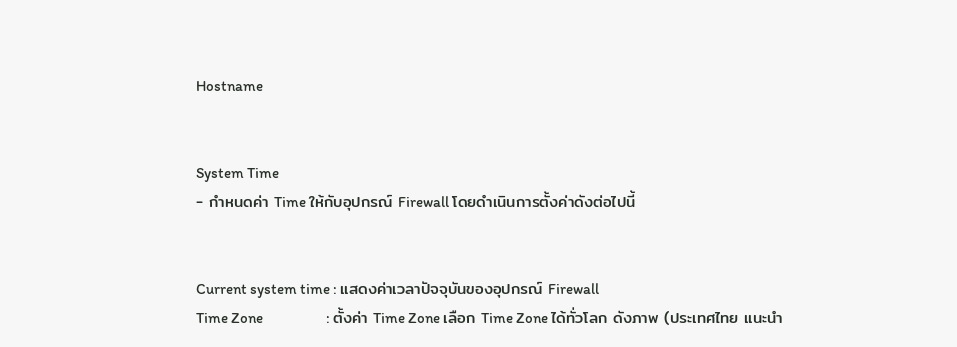Hostname


System Time
- กำหนดค่า Time ให้กับอุปกรณ์ Firewall โดยดำเนินการตั้งค่าดังต่อไปนี้


Current system time : แสดงค่าเวลาปัจจุบันของอุปกรณ์ Firewall
Time Zone                     : ตั้งค่า Time Zone เลือก Time Zone ได้ทั่วโลก ดังภาพ (ประเทศไทย แนะนำ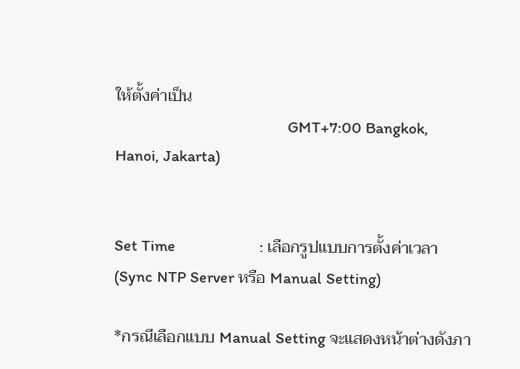ให้ตั้งค่าเป็น
                                           GMT+7:00 Bangkok, Hanoi, Jakarta)


Set Time                     : เลือกรูปแบบการตั้งค่าเวลา (Sync NTP Server หรือ Manual Setting)

*กรณีเลือกแบบ Manual Setting จะแสดงหน้าต่างดังภา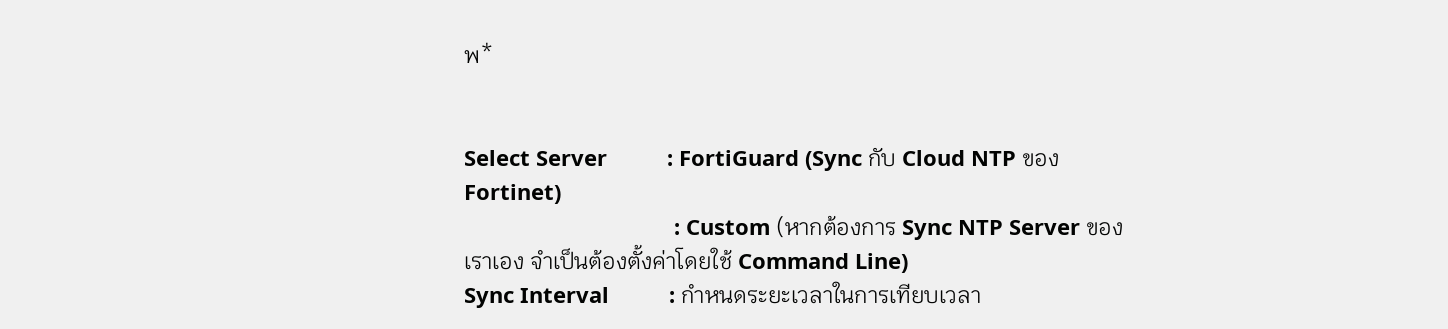พ*


Select Server          : FortiGuard (Sync กับ Cloud NTP ของ Fortinet)
                                   : Custom (หากต้องการ Sync NTP Server ของเราเอง จำเป็นต้องตั้งค่าโดยใช้ Command Line)
Sync Interval          : กำหนดระยะเวลาในการเทียบเวลา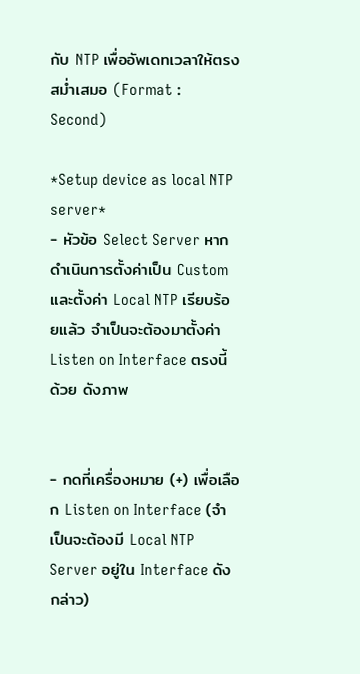กับ NTP เพื่ออัพเดทเวลาให้ตรงสม่ำเสมอ (Format : Second)

*Setup device as local NTP server*
- หัวข้อ Select Server หากดำเนินการตั้งค่าเป็น Custom และตั้งค่า Local NTP เรียบร้อยแล้ว จำเป็นจะต้องมาตั้งค่า Listen on Interface ตรงนี้ด้วย ดังภาพ


- กดที่เครื่องหมาย (+) เพื่อเลือก Listen on Interface (จำเป็นจะต้องมี Local NTP Server อยู่ใน Interface ดังกล่าว)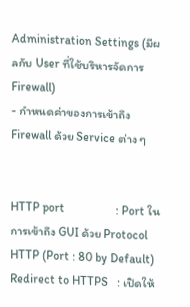Administration Settings (มีผลกับ User ที่ใช้บริหารจัดการ Firewall)
- กำหนดค่าของการเข้าถึง Firewall ด้วย Service ต่าง ๆ


HTTP port                 : Port ในการเข้าถึง GUI ด้วย Protocol HTTP (Port : 80 by Default)
Redirect to HTTPS   : เปิดให้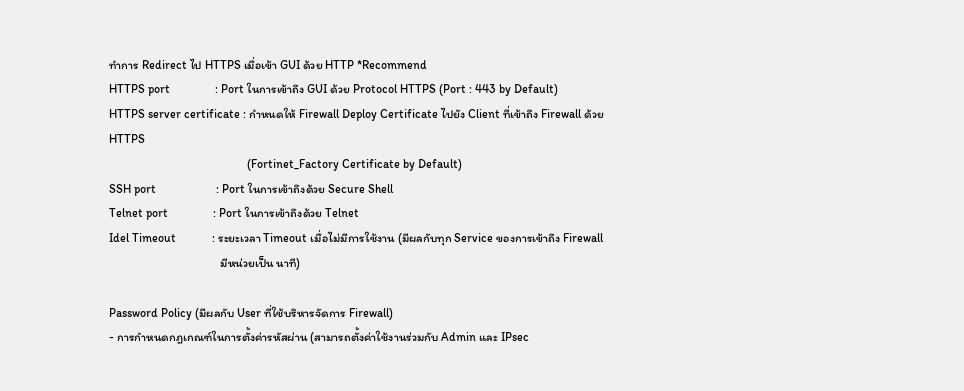ทำการ Redirect ไป HTTPS เมื่อเข้า GUI ด้วย HTTP *Recommend
HTTPS port               : Port ในการเข้าถึง GUI ด้วย Protocol HTTPS (Port : 443 by Default)
HTTPS server certificate : กำหนดให้ Firewall Deploy Certificate ไปยัง Client ที่เข้าถึง Firewall ด้วย HTTPS
                                              (Fortinet_Factory Certificate by Default)
SSH port                    : Port ในการเข้าถึงด้วย Secure Shell
Telnet port               : Port ในการเข้าถึงด้วย Telnet
Idel Timeout            : ระยะเวลา Timeout เมื่อไม่มีการใช้งาน (มีผลกับทุก Service ของการเข้าถึง Firewall
                                     มีหน่วยเป็น นาที)

Password Policy (มีผลกับ User ที่ใช้บริหารจัดการ Firewall)
- การกำหนดกฎเกณฑ์ในการตั้งค่ารหัสผ่าน (สามารถตั้งค่าใช้งานร่วมกับ Admin และ IPsec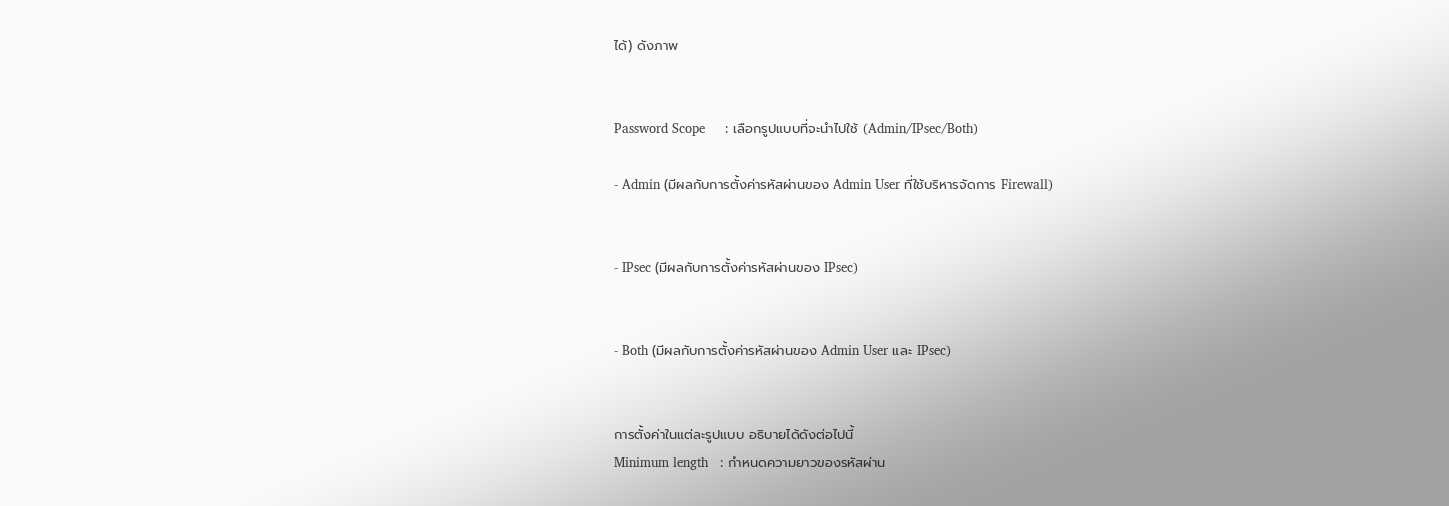ได้) ดังภาพ


Password Scope     : เลือกรูปแบบที่จะนำไปใช้ (Admin/IPsec/Both)

- Admin (มีผลกับการตั้งค่ารหัสผ่านของ Admin User ที่ใช้บริหารจัดการ Firewall)


- IPsec (มีผลกับการตั้งค่ารหัสผ่านของ IPsec)


- Both (มีผลกับการตั้งค่ารหัสผ่านของ Admin User และ IPsec)


การตั้งค่าในแต่ละรูปแบบ อธิบายได้ดังต่อไปนี้
Minimum length   : กำหนดความยาวของรหัสผ่าน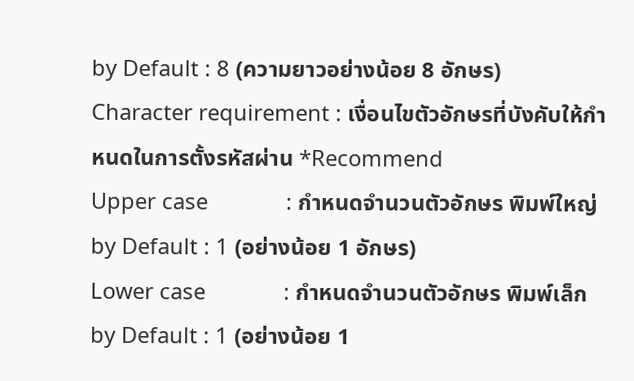by Default : 8 (ความยาวอย่างน้อย 8 อักษร)
Character requirement : เงื่อนไขตัวอักษรที่บังคับให้กำหนดในการตั้งรหัสผ่าน *Recommend
Upper case             : กำหนดจำนวนตัวอักษร พิมพ์ใหญ่ by Default : 1 (อย่างน้อย 1 อักษร)
Lower case             : กำหนดจำนวนตัวอักษร พิมพ์เล็ก by Default : 1 (อย่างน้อย 1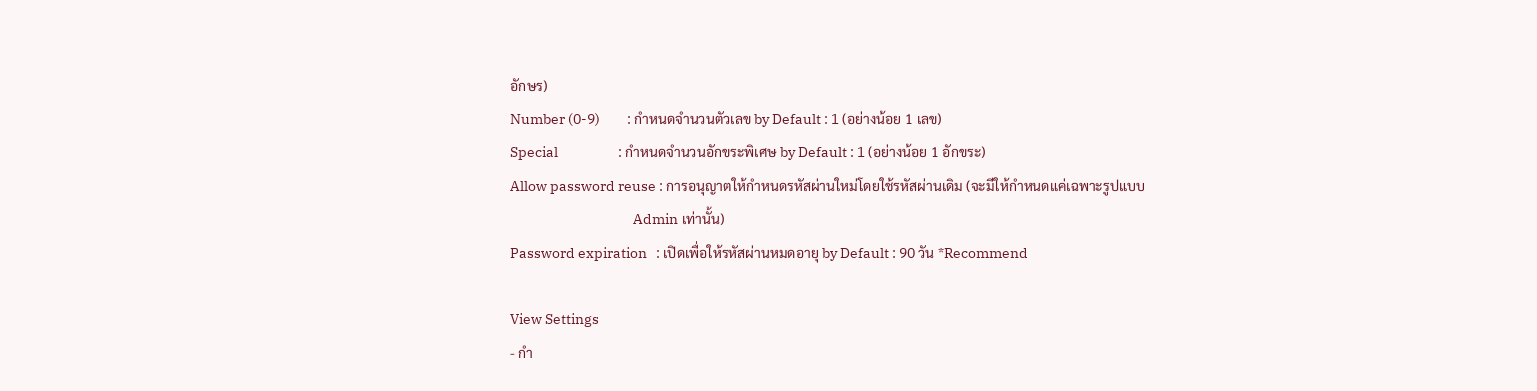อักษร)
Number (0-9)         : กำหนดจำนวนตัวเลข by Default : 1 (อย่างน้อย 1 เลข)
Special                    : กำหนดจำนวนอักขระพิเศษ by Default : 1 (อย่างน้อย 1 อักขระ)
Allow password reuse : การอนุญาตให้กำหนดรหัสผ่านใหม่โดยใช้รหัสผ่านเดิม (จะมีให้กำหนดแค่เฉพาะรูปแบบ
                                         Admin เท่านั้น)
Password expiration   : เปิดเพื่อให้รหัสผ่านหมดอายุ by Default : 90 วัน *Recommend

View Settings
- กำ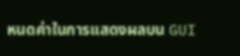หนดค่าในการแสดงผลบน GUI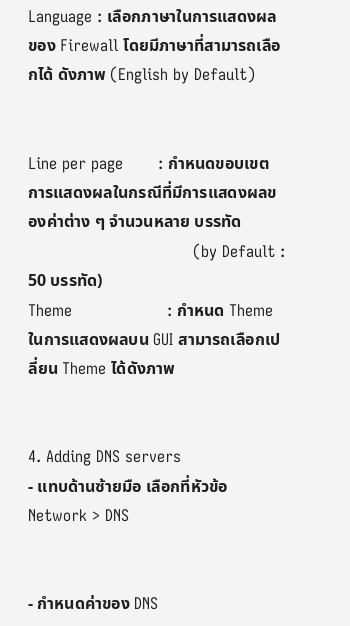Language : เลือกภาษาในการแสดงผลของ Firewall โดยมีภาษาที่สามารถเลือกได้ ดังภาพ (English by Default)


Line per page       : กำหนดขอบเขตการแสดงผลในกรณีที่มีการแสดงผลของค่าต่าง ๆ จำนวนหลาย บรรทัด
                                 (by Default : 50 บรรทัด)
Theme                   : กำหนด Theme ในการแสดงผลบน GUI สามารถเลือกเปลี่ยน Theme ได้ดังภาพ


4. Adding DNS servers
- แทบด้านซ้ายมือ เลือกที่หัวข้อ Network > DNS


- กำหนดค่าของ DNS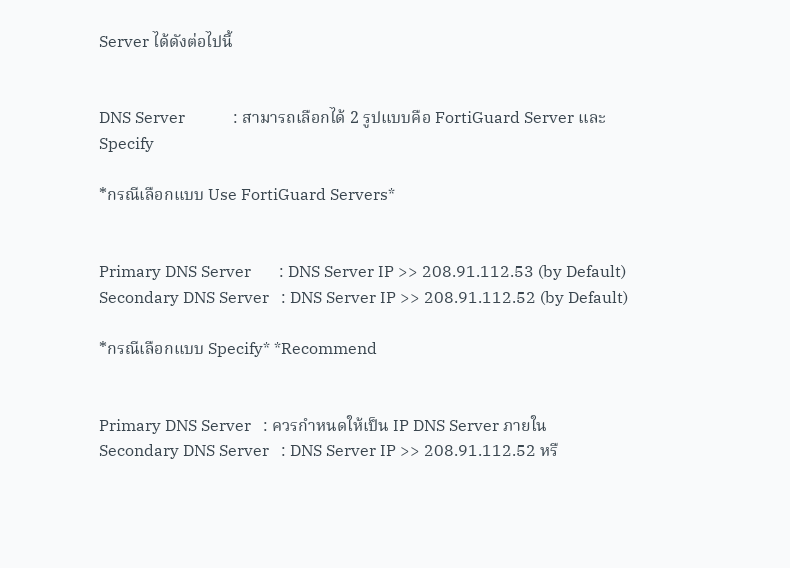Server ได้ดังต่อไปนี้


DNS Server            : สามารถเลือกได้ 2 รูปแบบคือ FortiGuard Server และ Specify

*กรณีเลือกแบบ Use FortiGuard Servers*


Primary DNS Server       : DNS Server IP >> 208.91.112.53 (by Default)
Secondary DNS Server   : DNS Server IP >> 208.91.112.52 (by Default)

*กรณีเลือกแบบ Specify* *Recommend


Primary DNS Server   : ควรกำหนดให้เป็น IP DNS Server ภายใน
Secondary DNS Server   : DNS Server IP >> 208.91.112.52 หรื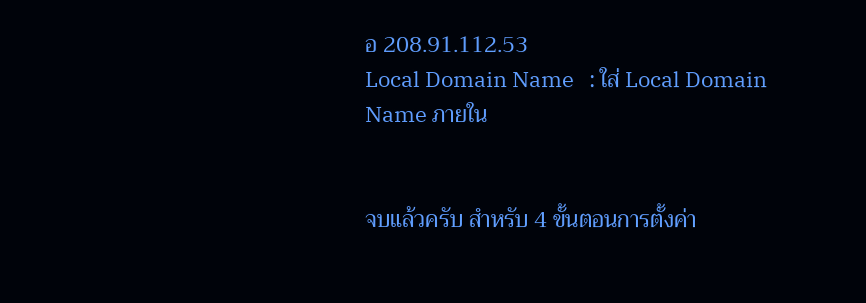อ 208.91.112.53
Local Domain Name   : ใส่ Local Domain Name ภายใน


จบแล้วครับ สำหรับ 4 ขั้นตอนการตั้งค่า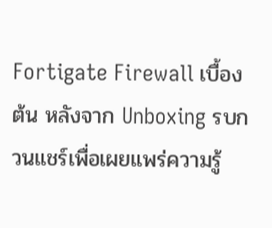Fortigate Firewall เบื้องต้น หลังจาก Unboxing รบกวนแชร์เพื่อเผยแพร่ความรู้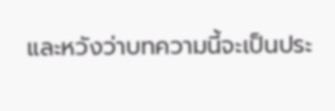และหวังว่าบทความนี้จะเป็นประ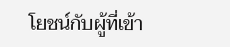โยชน์กับผู้ที่เข้า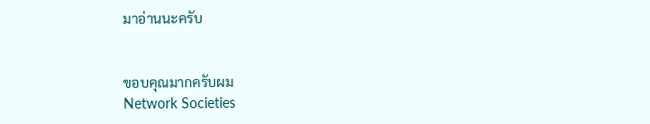มาอ่านนะครับ


ขอบคุณมากครับผม
Network Societies